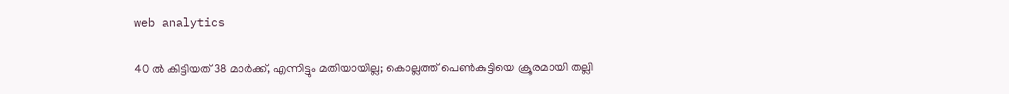web analytics

40 ൽ കിട്ടിയത് 38 മാർക്ക്, എന്നിട്ടും മതിയായില്ല; കൊല്ലത്ത് പെൺകുട്ടിയെ ക്രൂരമായി തല്ലി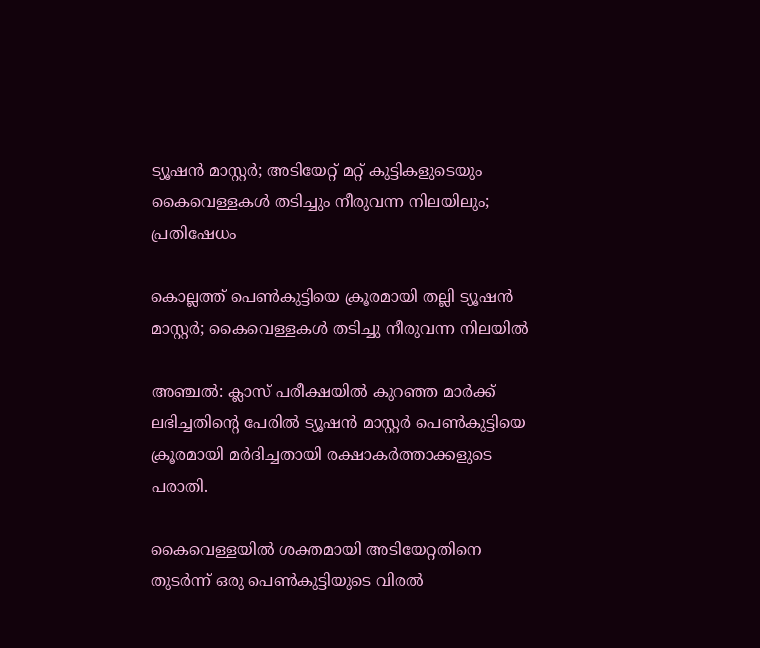ട്യൂഷൻ മാസ്റ്റർ; അടിയേറ്റ് മറ്റ് കുട്ടികളുടെയും കൈവെള്ളകൾ തടിച്ചും നീരുവന്ന നിലയിലും; പ്രതിഷേധം

കൊല്ലത്ത് പെൺകുട്ടിയെ ക്രൂരമായി തല്ലി ട്യൂഷൻ മാസ്റ്റർ; കൈവെള്ളകൾ തടിച്ചു നീരുവന്ന നിലയിൽ

അഞ്ചൽ: ക്ലാസ് പരീക്ഷയിൽ കുറഞ്ഞ മാർക്ക് ലഭിച്ചതിന്റെ പേരിൽ ട്യൂഷൻ മാസ്റ്റർ പെൺകുട്ടിയെ ക്രൂരമായി മർദിച്ചതായി രക്ഷാകർത്താക്കളുടെ പരാതി.

കൈവെള്ളയിൽ ശക്തമായി അടിയേറ്റതിനെ തുടർന്ന് ഒരു പെൺകുട്ടിയുടെ വിരൽ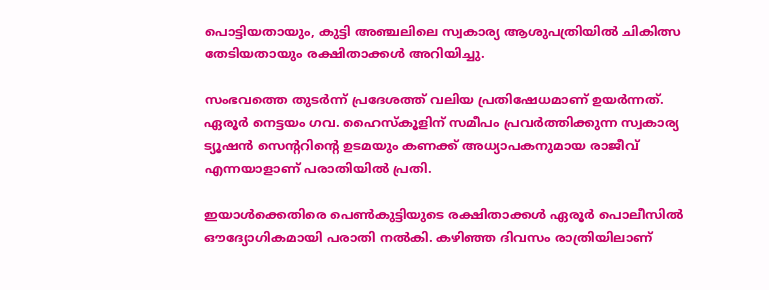പൊട്ടിയതായും, കുട്ടി അഞ്ചലിലെ സ്വകാര്യ ആശുപത്രിയിൽ ചികിത്സ തേടിയതായും രക്ഷിതാക്കൾ അറിയിച്ചു.

സംഭവത്തെ തുടർന്ന് പ്രദേശത്ത് വലിയ പ്രതിഷേധമാണ് ഉയർന്നത്. ഏരൂർ നെട്ടയം ഗവ. ഹൈസ്കൂളിന് സമീപം പ്രവർത്തിക്കുന്ന സ്വകാര്യ ട്യൂഷൻ സെന്ററിന്റെ ഉടമയും കണക്ക് അധ്യാപകനുമായ രാജീവ് എന്നയാളാണ് പരാതിയിൽ പ്രതി.

ഇയാൾക്കെതിരെ പെൺകുട്ടിയുടെ രക്ഷിതാക്കൾ ഏരൂർ പൊലീസിൽ ഔദ്യോഗികമായി പരാതി നൽകി. കഴിഞ്ഞ ദിവസം രാത്രിയിലാണ്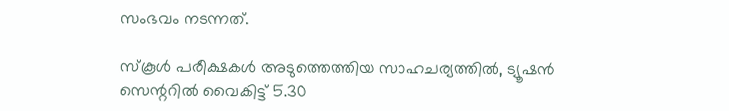സംഭവം നടന്നത്.

സ്കൂൾ പരീക്ഷകൾ അടുത്തെത്തിയ സാഹചര്യത്തിൽ, ട്യൂഷൻ സെന്ററിൽ വൈകിട്ട് 5.30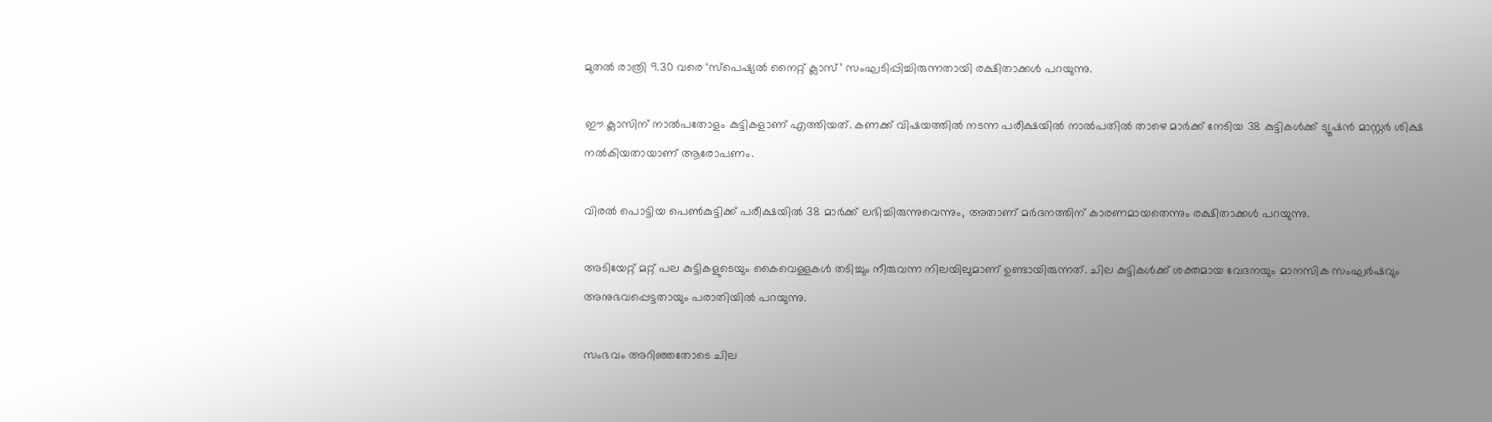മുതൽ രാത്രി 9.30 വരെ ‘സ്പെഷ്യൽ നൈറ്റ് ക്ലാസ്’ സംഘടിപ്പിച്ചിരുന്നതായി രക്ഷിതാക്കൾ പറയുന്നു.

ഈ ക്ലാസിന് നാൽപതോളം കുട്ടികളാണ് എത്തിയത്. കണക്ക് വിഷയത്തിൽ നടന്ന പരീക്ഷയിൽ നാൽപതിൽ താഴെ മാർക്ക് നേടിയ 38 കുട്ടികൾക്ക് ട്യൂഷൻ മാസ്റ്റർ ശിക്ഷ നൽകിയതായാണ് ആരോപണം.

വിരൽ പൊട്ടിയ പെൺകുട്ടിക്ക് പരീക്ഷയിൽ 38 മാർക്ക് ലഭിച്ചിരുന്നുവെന്നും, അതാണ് മർദനത്തിന് കാരണമായതെന്നും രക്ഷിതാക്കൾ പറയുന്നു.

അടിയേറ്റ് മറ്റ് പല കുട്ടികളുടെയും കൈവെള്ളകൾ തടിച്ചും നീരുവന്ന നിലയിലുമാണ് ഉണ്ടായിരുന്നത്. ചില കുട്ടികൾക്ക് ശക്തമായ വേദനയും മാനസിക സംഘർഷവും അനുഭവപ്പെട്ടതായും പരാതിയിൽ പറയുന്നു.

സംഭവം അറിഞ്ഞതോടെ ചില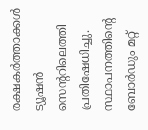രക്ഷകർത്താക്കൾ ട്യൂഷൻ സെന്ററിലെത്തി പ്രതിഷേധിച്ചു. സ്ഥാപനത്തിന്റെ ബോർഡും മറ്റ്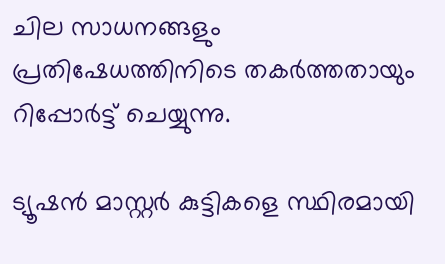ചില സാധനങ്ങളും പ്രതിഷേധത്തിനിടെ തകർത്തതായും റിപ്പോർട്ട് ചെയ്യുന്നു.

ട്യൂഷൻ മാസ്റ്റർ കുട്ടികളെ സ്ഥിരമായി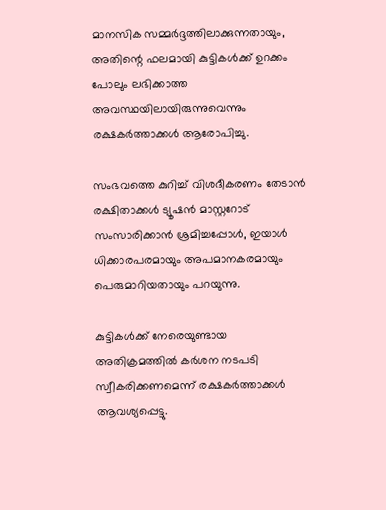മാനസിക സമ്മർദ്ദത്തിലാക്കുന്നതായും, അതിന്റെ ഫലമായി കുട്ടികൾക്ക് ഉറക്കം പോലും ലഭിക്കാത്ത അവസ്ഥയിലായിരുന്നുവെന്നും രക്ഷകർത്താക്കൾ ആരോപിച്ചു.

സംഭവത്തെ കുറിച്ച് വിശദീകരണം തേടാൻ രക്ഷിതാക്കൾ ട്യൂഷൻ മാസ്റ്ററോട് സംസാരിക്കാൻ ശ്രമിച്ചപ്പോൾ, ഇയാൾ ധിക്കാരപരമായും അപമാനകരമായും പെരുമാറിയതായും പറയുന്നു.

കുട്ടികൾക്ക് നേരെയുണ്ടായ അതിക്രമത്തിൽ കർശന നടപടി സ്വീകരിക്കണമെന്ന് രക്ഷകർത്താക്കൾ ആവശ്യപ്പെട്ടു.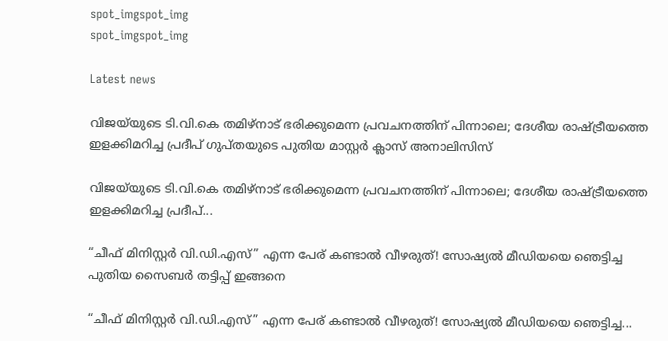spot_imgspot_img
spot_imgspot_img

Latest news

വിജയ്‌യുടെ ടി.വി.കെ തമിഴ്‌നാട് ഭരിക്കുമെന്ന പ്രവചനത്തിന് പിന്നാലെ; ദേശീയ രാഷ്ട്രീയത്തെ ഇളക്കിമറിച്ച പ്രദീപ് ഗുപ്തയുടെ പുതിയ മാസ്റ്റർ ക്ലാസ് അനാലിസിസ്

വിജയ്‌യുടെ ടി.വി.കെ തമിഴ്‌നാട് ഭരിക്കുമെന്ന പ്രവചനത്തിന് പിന്നാലെ; ദേശീയ രാഷ്ട്രീയത്തെ ഇളക്കിമറിച്ച പ്രദീപ്...

“ചീഫ് മിനിസ്റ്റർ വി.ഡി.എസ്” എന്ന പേര് കണ്ടാൽ വീഴരുത്! സോഷ്യൽ മീഡിയയെ ഞെട്ടിച്ച പുതിയ സൈബർ തട്ടിപ്പ് ഇങ്ങനെ

“ചീഫ് മിനിസ്റ്റർ വി.ഡി.എസ്” എന്ന പേര് കണ്ടാൽ വീഴരുത്! സോഷ്യൽ മീഡിയയെ ഞെട്ടിച്ച...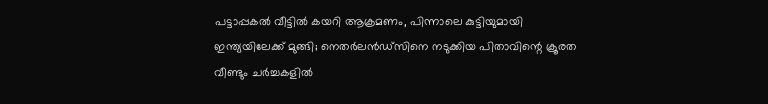പട്ടാപ്പകൽ വീട്ടിൽ കയറി ആക്രമണം, പിന്നാലെ കുട്ടിയുമായി ഇന്ത്യയിലേക്ക് മുങ്ങി; നെതർലൻഡ്സിനെ നടുക്കിയ പിതാവിന്റെ ക്രൂരത വീണ്ടും ചർച്ചകളിൽ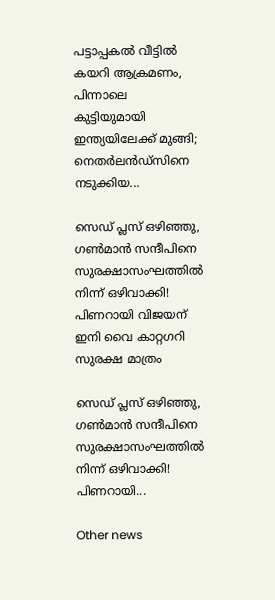പട്ടാപ്പകൽ വീട്ടിൽ കയറി ആക്രമണം, പിന്നാലെ കുട്ടിയുമായി ഇന്ത്യയിലേക്ക് മുങ്ങി; നെതർലൻഡ്സിനെ നടുക്കിയ...

സെഡ് പ്ലസ് ഒഴിഞ്ഞു, ഗൺമാൻ സന്ദീപിനെ സുരക്ഷാസംഘത്തിൽ നിന്ന് ഒഴിവാക്കി! പിണറായി വിജയന് ഇനി വൈ കാറ്റഗറി സുരക്ഷ മാത്രം

സെഡ് പ്ലസ് ഒഴിഞ്ഞു, ഗൺമാൻ സന്ദീപിനെ സുരക്ഷാസംഘത്തിൽ നിന്ന് ഒഴിവാക്കി! പിണറായി...

Other news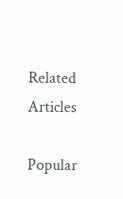Related Articles

Popular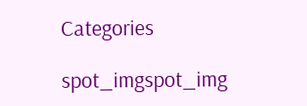Categories

spot_imgspot_img